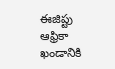ఈజిప్టు ఆఫ్రికా ఖండానికి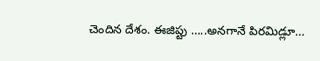చెందిన దేశం. ఈజిప్టు …..అనగానే పిరమిడ్లూ…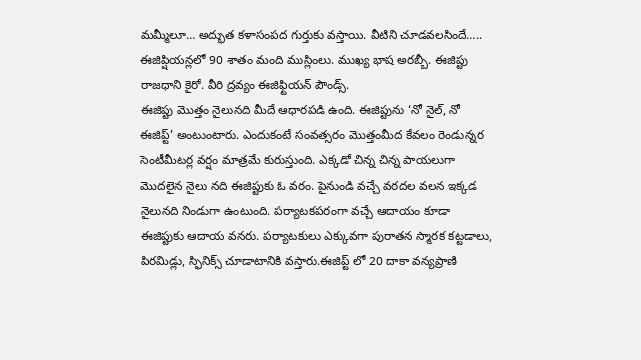మమ్మీలూ… అద్భుత కళాసంపద గుర్తుకు వస్తాయి. వీటిని చూడవలసిందే….. ఈజిప్షియన్లలో 90 శాతం మంది ముస్లింలు. ముఖ్య భాష అరబ్బీ. ఈజిప్టు రాజధాని కైరో. వీరి ద్రవ్యం ఈజిఫ్టియన్ పౌండ్స్.
ఈజిప్టు మొత్తం నైలునది మీదే ఆధారపడి ఉంది. ఈజిప్టును ‘నో నైల్, నో ఈజిప్ట్’ అంటుంటారు. ఎందుకంటే సంవత్సరం మొత్తంమీద కేవలం రెండున్నర సెంటీమీటర్ల వర్షం మాత్రమే కురుస్తుంది. ఎక్కడో చిన్న చిన్న పాయలుగా మొదలైన నైలు నది ఈజిప్టుకు ఓ వరం. పైనుండి వచ్చే వరదల వలన ఇక్కడ నైలునది నిండుగా ఉంటుంది. పర్యాటకపరంగా వచ్చే ఆదాయం కూడా ఈజిప్టుకు ఆదాయ వనరు. పర్యాటకులు ఎక్కువగా పురాతన స్మారక కట్టడాలు, పిరమిడ్లు, స్ఫినిక్స్ చూడాటానికి వస్తారు.ఈజిప్ట్ లో 20 దాకా వన్యప్రాణి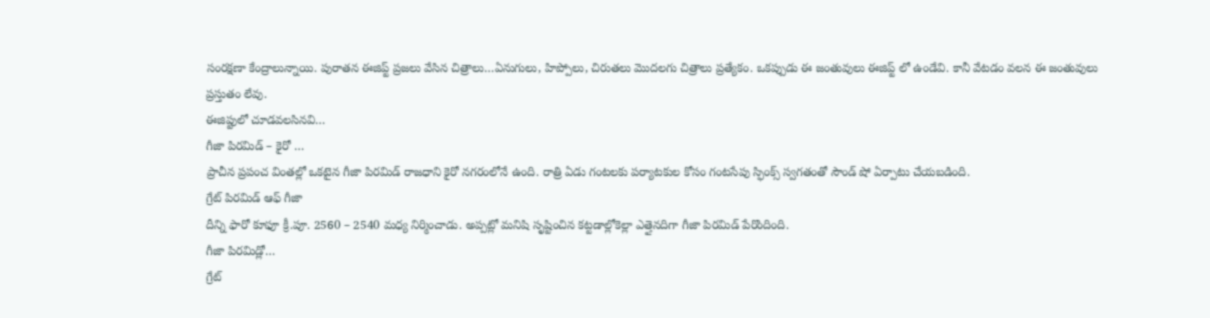సంరక్షణా కేంద్రాలున్నాయి. పురాతన ఈజిప్ట్ ప్రజలు వేసిన చిత్రాలు…ఏనుగులు, హిప్పోలు, చిరుతలు మొదలగు చిత్రాలు ప్రత్యేకం. ఒకప్పుడు ఈ జంతువులు ఈజిప్ట్ లో ఉండేవి. కానీ వేటడం వలన ఈ జంతువులు ప్రస్తుతం లేవు.
ఈజిప్టులో చూడవలసినవి…
గీజా పిరమిడ్ – కైరో …
ప్రాచీన ప్రపంచ వింతల్లో ఒకటైన గీజా పిరమిడ్ రాజధాని కైరో నగరంలోనే ఉంది. రాత్రి ఏడు గంటలకు పర్యాటకుల కోసం గంటసేపు స్ఫింక్స్ స్వగతంతో సౌండ్ షో ఏర్పాటు చేయబడింది.
గ్రేట్ పిరమిడ్ ఆఫ్ గీజా
దీన్ని ఫారో కూఫూ క్రీ.పూ. 2560 – 2540 మధ్య నిర్మించాడు. అప్పట్లో మనిషి సృష్టించిన కట్టడాల్లోకెల్లా ఎత్తైనదిగా గీజా పిరమిడ్ పేరొందింది.
గీజా పిరమిడ్లో…
గ్రేట్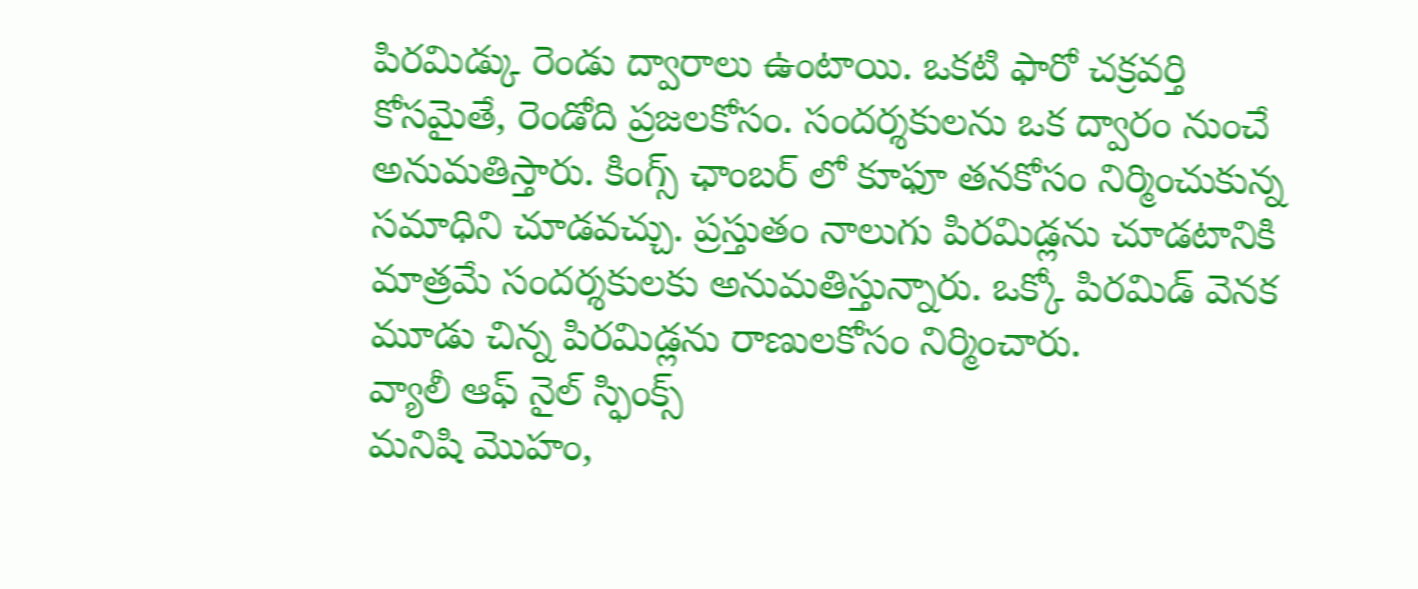పిరమిడ్కు రెండు ద్వారాలు ఉంటాయి. ఒకటి ఫారో చక్రవర్తి కోసమైతే, రెండోది ప్రజలకోసం. సందర్శకులను ఒక ద్వారం నుంచే అనుమతిస్తారు. కింగ్స్ ఛాంబర్ లో కూఫూ తనకోసం నిర్మించుకున్న సమాధిని చూడవచ్చు. ప్రస్తుతం నాలుగు పిరమిడ్లను చూడటానికి మాత్రమే సందర్శకులకు అనుమతిస్తున్నారు. ఒక్కో పిరమిడ్ వెనక మూడు చిన్న పిరమిడ్లను రాణులకోసం నిర్మించారు.
వ్యాలీ ఆఫ్ నైల్ స్ఫింక్స్
మనిషి మొహం,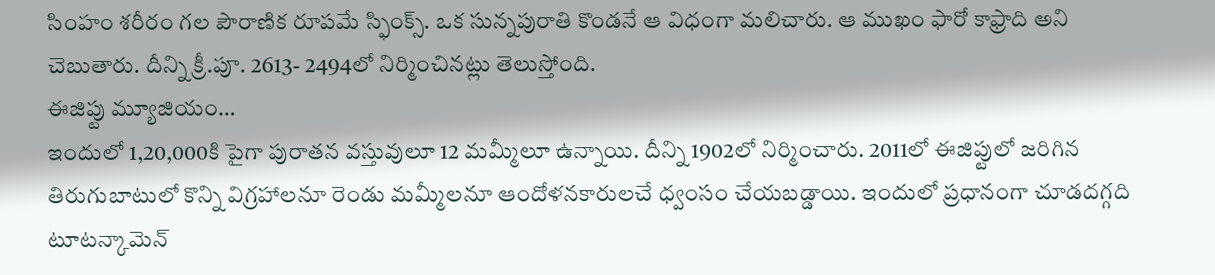సింహం శరీరం గల పౌరాణిక రూపమే స్ఫింక్స్. ఒక సున్నపురాతి కొండనే ఆ విధంగా మలిచారు. ఆ ముఖం ఫారో కాఫ్రాది అని చెబుతారు. దీన్ని క్రీ.పూ. 2613- 2494లో నిర్మించినట్లు తెలుస్తోంది.
ఈజిప్టు మ్యూజియం…
ఇందులో 1,20,000కి పైగా పురాతన వస్తువులూ 12 మమ్మీలూ ఉన్నాయి. దీన్ని 1902లో నిర్మించారు. 2011లో ఈజిప్టులో జరిగిన తిరుగుబాటులో కొన్ని విగ్రహాలనూ రెండు మమ్మీలనూ ఆందోళనకారులచే ధ్వంసం చేయబడ్డాయి. ఇందులో ప్రధానంగా చూడదగ్గది టూటన్కామెన్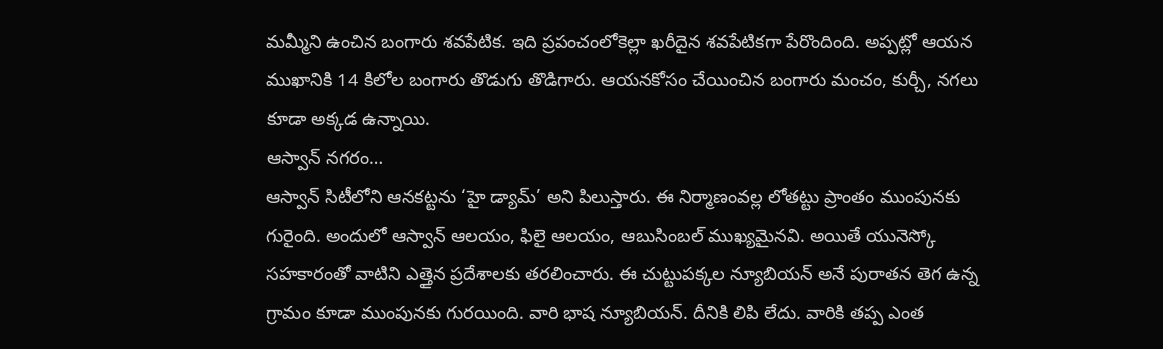మమ్మీని ఉంచిన బంగారు శవపేటిక. ఇది ప్రపంచంలోకెల్లా ఖరీదైన శవపేటికగా పేరొందింది. అప్పట్లో ఆయన ముఖానికి 14 కిలోల బంగారు తొడుగు తొడిగారు. ఆయనకోసం చేయించిన బంగారు మంచం, కుర్చీ, నగలు కూడా అక్కడ ఉన్నాయి.
ఆస్వాన్ నగరం…
ఆస్వాన్ సిటీలోని ఆనకట్టను ‘హై డ్యామ్’ అని పిలుస్తారు. ఈ నిర్మాణంవల్ల లోతట్టు ప్రాంతం ముంపునకు గురైంది. అందులో ఆస్వాన్ ఆలయం, ఫిలై ఆలయం, ఆబుసింబల్ ముఖ్యమైనవి. అయితే యునెస్కో సహకారంతో వాటిని ఎత్తైన ప్రదేశాలకు తరలించారు. ఈ చుట్టుపక్కల న్యూబియన్ అనే పురాతన తెగ ఉన్న గ్రామం కూడా ముంపునకు గురయింది. వారి భాష న్యూబియన్. దీనికి లిపి లేదు. వారికి తప్ప ఎంత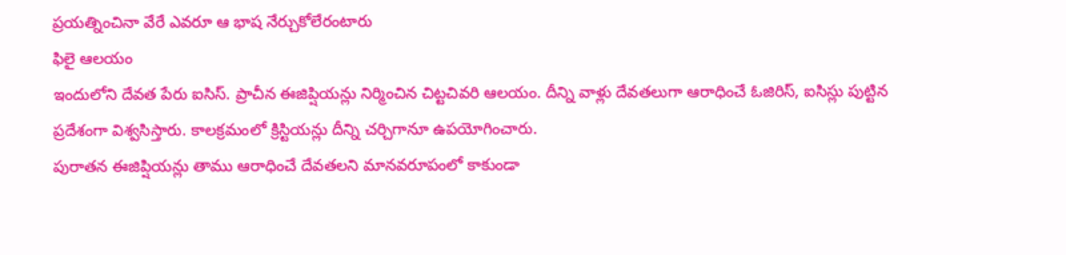ప్రయత్నించినా వేరే ఎవరూ ఆ భాష నేర్చుకోలేరంటారు
ఫిలై ఆలయం
ఇందులోని దేవత పేరు ఐసిస్. ప్రాచీన ఈజిప్షియన్లు నిర్మించిన చిట్టచివరి ఆలయం. దీన్ని వాళ్లు దేవతలుగా ఆరాధించే ఓజిరిస్, ఐసిస్లు పుట్టిన ప్రదేశంగా విశ్వసిస్తారు. కాలక్రమంలో క్రిస్టియన్లు దీన్ని చర్చిగానూ ఉపయోగించారు.
పురాతన ఈజిప్షియన్లు తాము ఆరాధించే దేవతలని మానవరూపంలో కాకుండా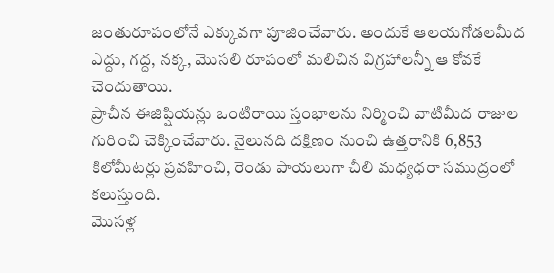జంతురూపంలోనే ఎక్కువగా పూజించేవారు. అందుకే ఆలయగోడలమీద ఎద్దు, గద్ద, నక్క, మొసలి రూపంలో మలిచిన విగ్రహాలన్నీ ఆ కోవకే చెందుతాయి.
ప్రాచీన ఈజిప్షియన్లు ఒంటిరాయి స్తంభాలను నిర్మించి వాటిమీద రాజుల గురించి చెక్కించేవారు. నైలునది దక్షిణం నుంచి ఉత్తరానికి 6,853 కిలోమీటర్లు ప్రవహించి, రెండు పాయలుగా చీలి మధ్యధరా సముద్రంలో కలుస్తుంది.
మొసళ్ల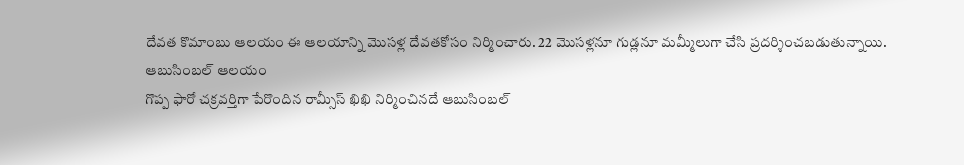దేవత కొమాంబు ఆలయం ఈ ఆలయాన్ని మొసళ్ల దేవతకోసం నిర్మించారు. 22 మొసళ్లనూ గుడ్లనూ మమ్మీలుగా చేసి ప్రదర్శించబడుతున్నాయి.
ఆబుసింబల్ ఆలయం
గొప్ప ఫారో చక్రవర్తిగా పేరొందిన రామ్సీస్ ఖిఖి నిర్మించినదే ఆబుసింబల్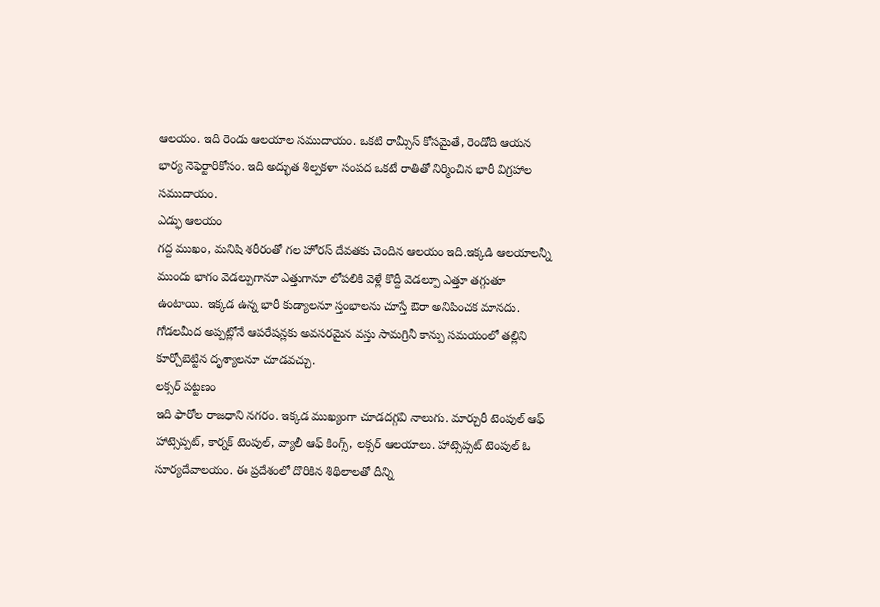ఆలయం. ఇది రెండు ఆలయాల సముదాయం. ఒకటి రామ్సీస్ కోసమైతే, రెండోది ఆయన భార్య నెఫెర్టారికోసం. ఇది అద్భుత శిల్పకళా సంపద ఒకటే రాతితో నిర్మించిన భారీ విగ్రహాల సముదాయం.
ఎడ్ఫు ఆలయం
గద్ద ముఖం, మనిషి శరీరంతో గల హోరస్ దేవతకు చెందిన ఆలయం ఇది.ఇక్కడి ఆలయాలన్నీ ముందు భాగం వెడల్పుగానూ ఎత్తుగానూ లోపలికి వెళ్లే కొద్దీ వెడల్పూ ఎత్తూ తగ్గుతూ ఉంటాయి. ఇక్కడ ఉన్న భారీ కుడ్యాలనూ స్తంభాలను చూస్తే ఔరా అనిపించక మానదు. గోడలమీద అప్పట్లోనే ఆపరేషన్లకు అవసరమైన వస్తు సామగ్రినీ కాన్పు సమయంలో తల్లిని కూర్చోబెట్టిన దృశ్యాలనూ చూడవచ్చు.
లక్సర్ పట్టణం
ఇది ఫారోల రాజధాని నగరం. ఇక్కడ ముఖ్యంగా చూడదగ్గవి నాలుగు. మార్చురీ టెంపుల్ ఆఫ్ హాట్సెప్పట్, కార్నక్ టెంపుల్, వ్యాలీ ఆఫ్ కింగ్స్, లక్సర్ ఆలయాలు. హాట్సెప్సట్ టెంపుల్ ఓ సూర్యదేవాలయం. ఈ ప్రదేశంలో దొరికిన శిథిలాలతో దీన్ని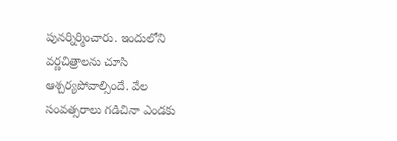పునర్నిర్మించారు. ఇందులోని వర్ణచిత్రాలను చూసి ఆశ్చర్యపోవాల్సిందే. వేల సంవత్సరాలు గడిచినా ఎండకు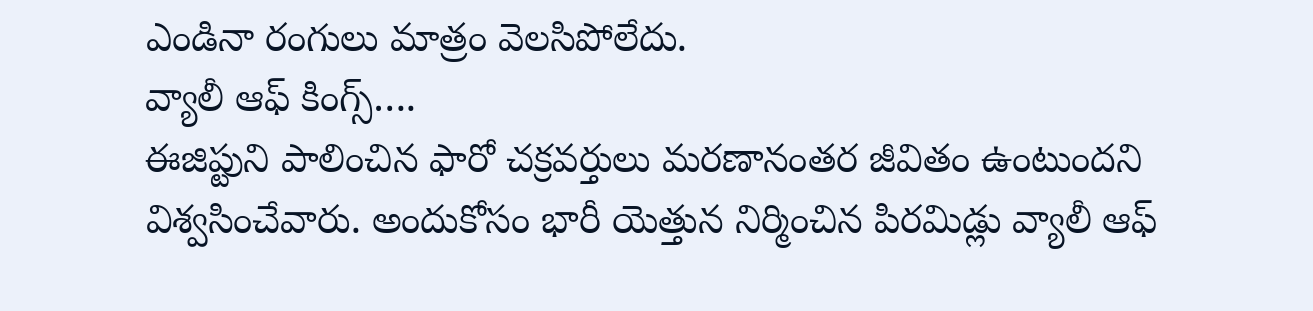ఎండినా రంగులు మాత్రం వెలసిపోలేదు.
వ్యాలీ ఆఫ్ కింగ్స్….
ఈజిప్టుని పాలించిన ఫారో చక్రవర్తులు మరణానంతర జీవితం ఉంటుందని విశ్వసించేవారు. అందుకోసం భారీ యెత్తున నిర్మించిన పిరమిడ్లు వ్యాలీ ఆఫ్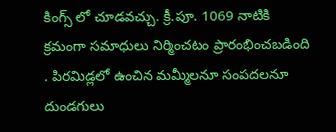కింగ్స్ లో చూడవచ్చు. క్రీ.పూ. 1069 నాటికి క్రమంగా సమాధులు నిర్మించటం ప్రారంభించబడింది . పిరమిడ్లలో ఉంచిన మమ్మీలనూ సంపదలనూ దుండగులు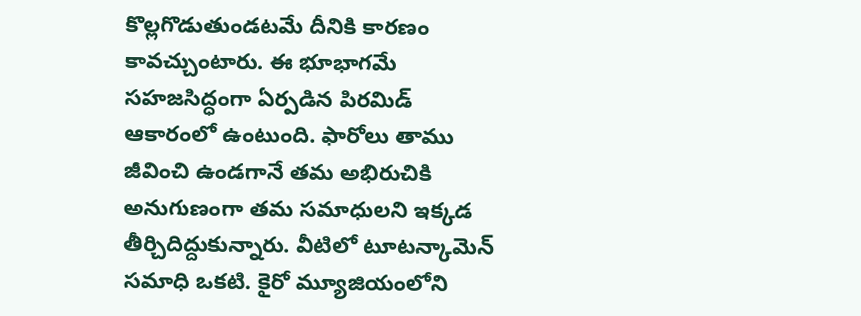కొల్లగొడుతుండటమే దీనికి కారణం కావచ్చుంటారు. ఈ భూభాగమే సహజసిద్ధంగా ఏర్పడిన పిరమిడ్ ఆకారంలో ఉంటుంది. ఫారోలు తాము జీవించి ఉండగానే తమ అభిరుచికి అనుగుణంగా తమ సమాధులని ఇక్కడ తీర్చిదిద్దుకున్నారు. వీటిలో టూటన్కామెన్ సమాధి ఒకటి. కైరో మ్యూజియంలోని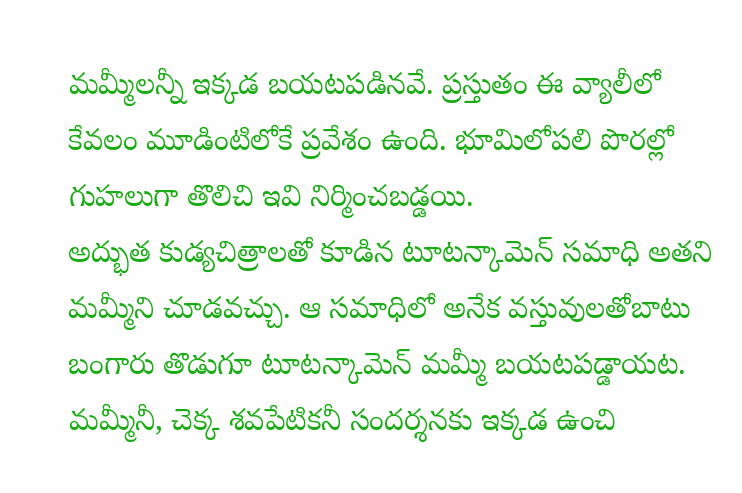మమ్మీలన్నీ ఇక్కడ బయటపడినవే. ప్రస్తుతం ఈ వ్యాలీలో కేవలం మూడింటిలోకే ప్రవేశం ఉంది. భూమిలోపలి పొరల్లో గుహలుగా తొలిచి ఇవి నిర్మించబడ్డయి.
అద్భుత కుడ్యచిత్రాలతో కూడిన టూటన్కామెన్ సమాధి అతని మమ్మీని చూడవచ్చు. ఆ సమాధిలో అనేక వస్తువులతోబాటు బంగారు తొడుగూ టూటన్కామెన్ మమ్మీ బయటపడ్డాయట. మమ్మీనీ, చెక్క శవపేటికనీ సందర్శనకు ఇక్కడ ఉంచి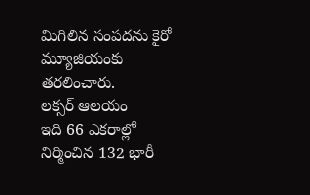మిగిలిన సంపదను కైరో మ్యూజియంకు తరలించారు.
లక్సర్ ఆలయం
ఇది 66 ఎకరాల్లో నిర్మించిన 132 భారీ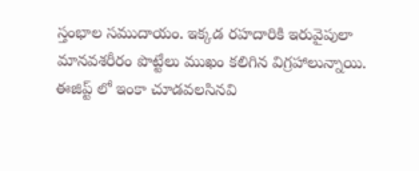స్తంభాల సముదాయం. ఇక్కడ రహదారికి ఇరువైపులా మానవశరీరం పొట్టేలు ముఖం కలిగిన విగ్రహాలున్నాయి.
ఈజిప్ట్ లో ఇంకా చూడవలసినవి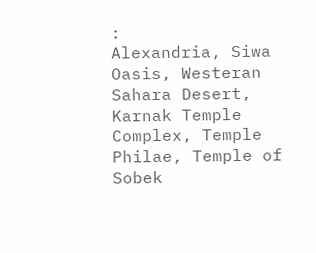:
Alexandria, Siwa Oasis, Westeran Sahara Desert, Karnak Temple Complex, Temple Philae, Temple of Sobek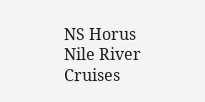NS Horus Nile River Cruises